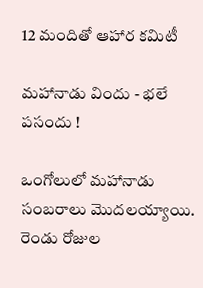12 మందితో ఆహార కమిటీ

మహానాడు విందు - భలే పసందు !

ఒంగోలులో మహానాడు సంబరాలు మొదలయ్యాయి. రెండు రోజుల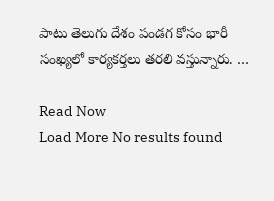పాటు తెలుగు దేశం పండగ కోసం భారీ సంఖ్యలో కార్యకర్తలు తరలి వస్తున్నారు. …

Read Now
Load More No results found